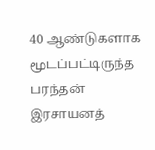40 ஆண்டுகளாக மூடப்பட்டிருந்த பரந்தன் இரசாயனத்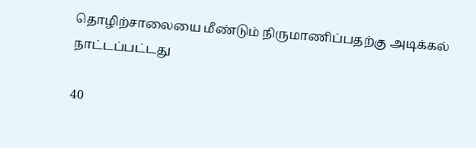தொழிற்சாலையை மீண்டும் நிருமாணிப்பதற்கு அடிக்கல் நாட்டப்பட்டது

40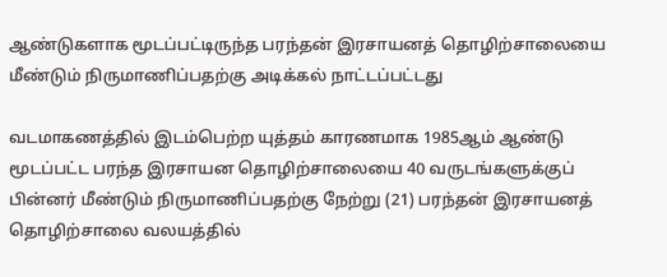ஆண்டுகளாக மூடப்பட்டிருந்த பரந்தன் இரசாயனத் தொழிற்சாலையை மீண்டும் நிருமாணிப்பதற்கு அடிக்கல் நாட்டப்பட்டது

வடமாகணத்தில் இடம்பெற்ற யுத்தம் காரணமாக 1985ஆம் ஆண்டு மூடப்பட்ட பரந்த இரசாயன தொழிற்சாலையை 40 வருடங்களுக்குப் பின்னர் மீண்டும் நிருமாணிப்பதற்கு நேற்று (21) பரந்தன் இரசாயனத் தொழிற்சாலை வலயத்தில்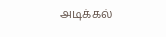அடிக்கல்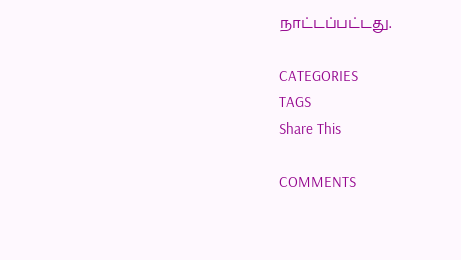நாட்டப்பட்டது.

CATEGORIES
TAGS
Share This

COMMENTS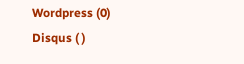Wordpress (0)
Disqus ( )